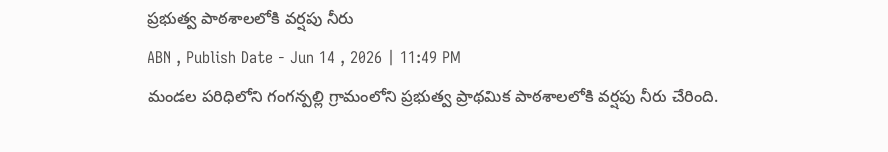ప్రభుత్వ పాఠశాలలోకి వర్షపు నీరు
ABN , Publish Date - Jun 14 , 2026 | 11:49 PM
మండల పరిధిలోని గంగన్పల్లి గ్రామంలోని ప్రభుత్వ ప్రాథమిక పాఠశాలలోకి వర్షపు నీరు చేరింది.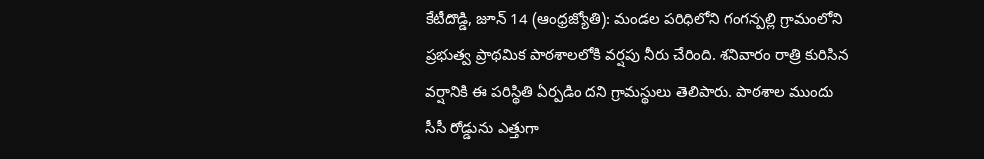కేటీదొడ్డి, జూన్ 14 (ఆంధ్రజ్యోతి): మండల పరిధిలోని గంగన్పల్లి గ్రామంలోని ప్రభుత్వ ప్రాథమిక పాఠశాలలోకి వర్షపు నీరు చేరింది. శనివారం రాత్రి కురిసిన వర్షానికి ఈ పరిస్థితి ఏర్పడిం దని గ్రామస్థులు తెలిపారు. పాఠశాల ముందు సీసీ రోడ్డును ఎత్తుగా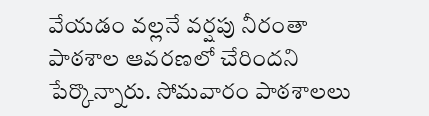వేయడం వల్లనే వర్షపు నీరంతా పాఠశాల ఆవరణలో చేరిందని పేర్కొన్నారు. సోమవారం పాఠశాలలు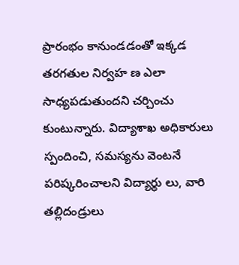ప్రారంభం కానుండడంతో ఇక్కడ తరగతుల నిర్వహ ణ ఎలా సాధ్యపడుతుందని చర్చించు కుంటున్నారు. విద్యాశాఖ అధికారులు స్పందించి, సమస్యను వెంటనే పరిష్కరించాలని విద్యార్థు లు, వారి తల్లిదండ్రులు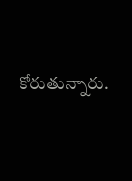కోరుతున్నారు.